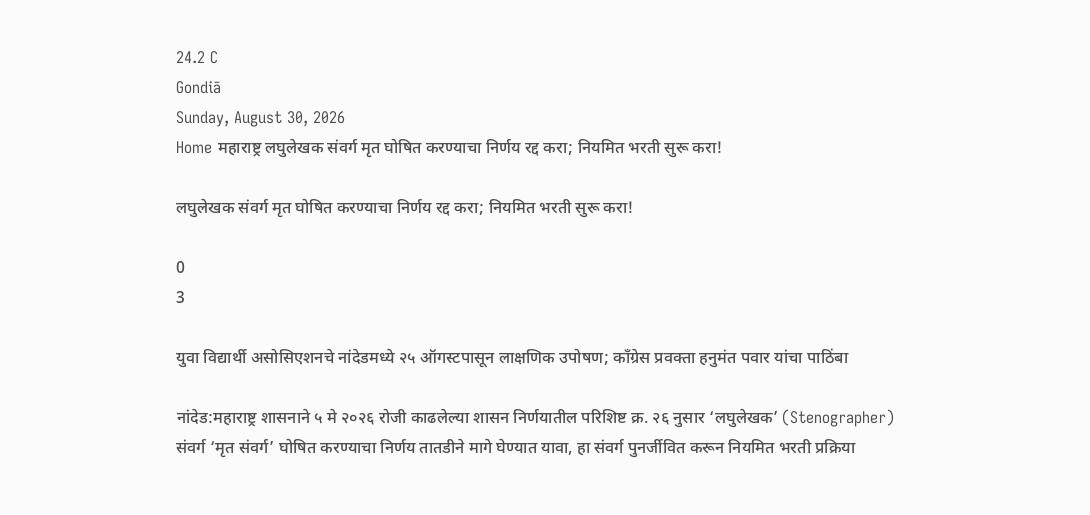24.2 C
Gondiā
Sunday, August 30, 2026
Home महाराष्ट्र लघुलेखक संवर्ग मृत घोषित करण्याचा निर्णय रद्द करा; नियमित भरती सुरू करा!

लघुलेखक संवर्ग मृत घोषित करण्याचा निर्णय रद्द करा; नियमित भरती सुरू करा!

0
3

युवा विद्यार्थी असोसिएशनचे नांदेडमध्ये २५ ऑगस्टपासून लाक्षणिक उपोषण; काँग्रेस प्रवक्ता हनुमंत पवार यांचा पाठिंबा

नांदेड:महाराष्ट्र शासनाने ५ मे २०२६ रोजी काढलेल्या शासन निर्णयातील परिशिष्ट क्र. २६ नुसार ‘लघुलेखक’ (Stenographer) संवर्ग ‘मृत संवर्ग’ घोषित करण्याचा निर्णय तातडीने मागे घेण्यात यावा, हा संवर्ग पुनर्जीवित करून नियमित भरती प्रक्रिया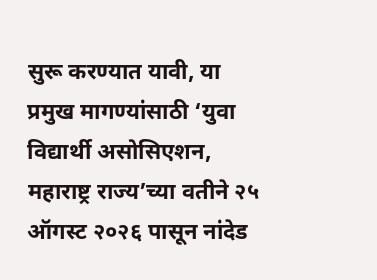सुरू करण्यात यावी, या प्रमुख मागण्यांसाठी ‘युवा विद्यार्थी असोसिएशन, महाराष्ट्र राज्य’च्या वतीने २५ ऑगस्ट २०२६ पासून नांदेड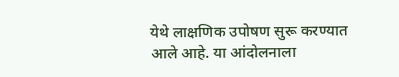येथे लाक्षणिक उपोषण सुरू करण्यात आले आहे. या आंदोलनाला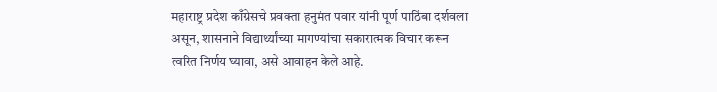महाराष्ट्र प्रदेश काँग्रेसचे प्रवक्ता हनुमंत पवार यांनी पूर्ण पाठिंबा दर्शवला असून, शासनाने विद्यार्थ्यांच्या मागण्यांचा सकारात्मक विचार करून त्वरित निर्णय घ्यावा, असे आवाहन केले आहे.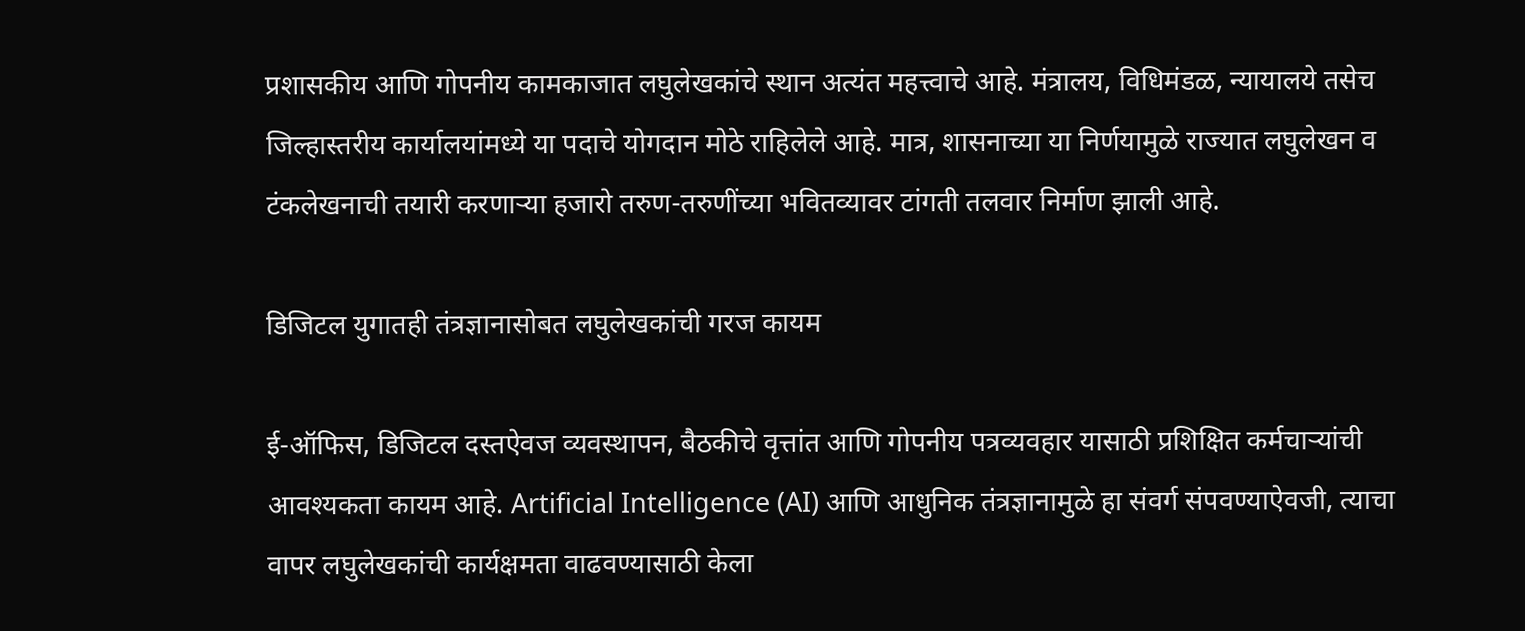प्रशासकीय आणि गोपनीय कामकाजात लघुलेखकांचे स्थान अत्यंत महत्त्वाचे आहे. मंत्रालय, विधिमंडळ, न्यायालये तसेच जिल्हास्तरीय कार्यालयांमध्ये या पदाचे योगदान मोठे राहिलेले आहे. मात्र, शासनाच्या या निर्णयामुळे राज्यात लघुलेखन व टंकलेखनाची तयारी करणाऱ्या हजारो तरुण-तरुणींच्या भवितव्यावर टांगती तलवार निर्माण झाली आहे.

डिजिटल युगातही तंत्रज्ञानासोबत लघुलेखकांची गरज कायम

ई-ऑफिस, डिजिटल दस्तऐवज व्यवस्थापन, बैठकीचे वृत्तांत आणि गोपनीय पत्रव्यवहार यासाठी प्रशिक्षित कर्मचाऱ्यांची आवश्यकता कायम आहे. Artificial Intelligence (AI) आणि आधुनिक तंत्रज्ञानामुळे हा संवर्ग संपवण्याऐवजी, त्याचा वापर लघुलेखकांची कार्यक्षमता वाढवण्यासाठी केला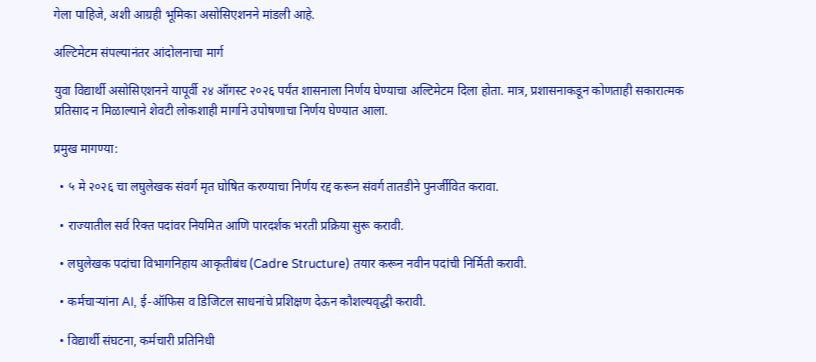गेला पाहिजे, अशी आग्रही भूमिका असोसिएशनने मांडली आहे.

अल्टिमेटम संपल्यानंतर आंदोलनाचा मार्ग

युवा विद्यार्थी असोसिएशनने यापूर्वी २४ ऑगस्ट २०२६ पर्यंत शासनाला निर्णय घेण्याचा अल्टिमेटम दिला होता. मात्र, प्रशासनाकडून कोणताही सकारात्मक प्रतिसाद न मिळाल्याने शेवटी लोकशाही मार्गाने उपोषणाचा निर्णय घेण्यात आला.

प्रमुख मागण्या:

  • ५ मे २०२६ चा लघुलेखक संवर्ग मृत घोषित करण्याचा निर्णय रद्द करून संवर्ग तातडीने पुनर्जीवित करावा.

  • राज्यातील सर्व रिक्त पदांवर नियमित आणि पारदर्शक भरती प्रक्रिया सुरू करावी.

  • लघुलेखक पदांचा विभागनिहाय आकृतीबंध (Cadre Structure) तयार करून नवीन पदांची निर्मिती करावी.

  • कर्मचाऱ्यांना AI, ई-ऑफिस व डिजिटल साधनांचे प्रशिक्षण देऊन कौशल्यवृद्धी करावी.

  • विद्यार्थी संघटना, कर्मचारी प्रतिनिधी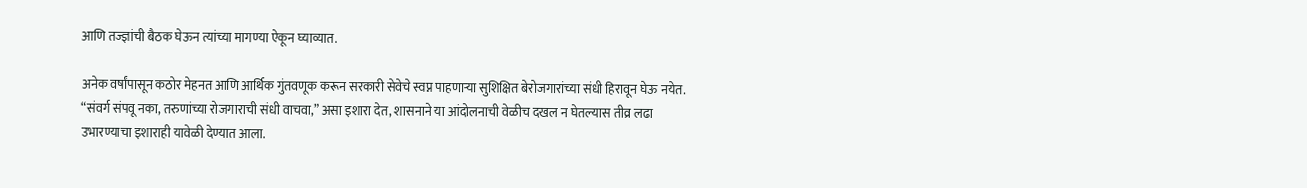आणि तज्ज्ञांची बैठक घेऊन त्यांच्या मागण्या ऐकून घ्याव्यात.

अनेक वर्षांपासून कठोर मेहनत आणि आर्थिक गुंतवणूक करून सरकारी सेवेचे स्वप्न पाहणाऱ्या सुशिक्षित बेरोजगारांच्या संधी हिरावून घेऊ नयेत. “संवर्ग संपवू नका, तरुणांच्या रोजगाराची संधी वाचवा,” असा इशारा देत, शासनाने या आंदोलनाची वेळीच दखल न घेतल्यास तीव्र लढा उभारण्याचा इशाराही यावेळी देण्यात आला.